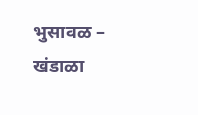भुसावळ –
खंडाळा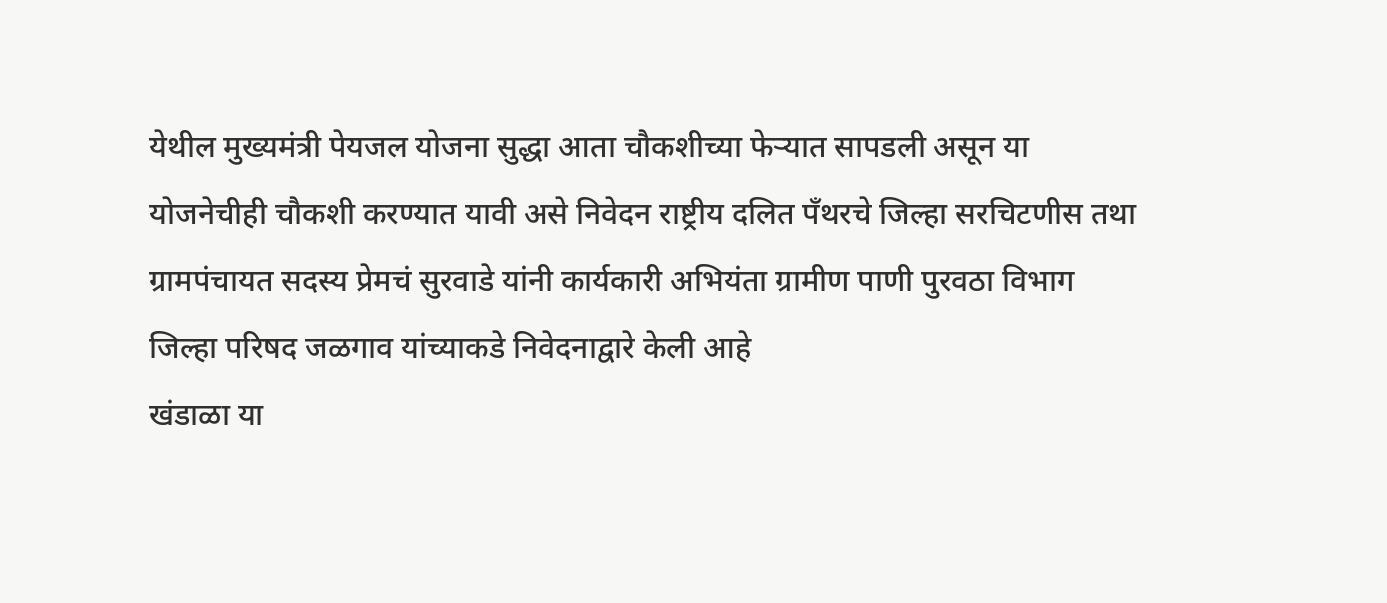येथील मुख्यमंत्री पेयजल योजना सुद्धा आता चौकशीच्या फेऱ्यात सापडली असून या योजनेचीही चौकशी करण्यात यावी असे निवेदन राष्ट्रीय दलित पँथरचे जिल्हा सरचिटणीस तथा ग्रामपंचायत सदस्य प्रेमचं सुरवाडे यांनी कार्यकारी अभियंता ग्रामीण पाणी पुरवठा विभाग जिल्हा परिषद जळगाव यांच्याकडे निवेदनाद्वारे केली आहे
खंडाळा या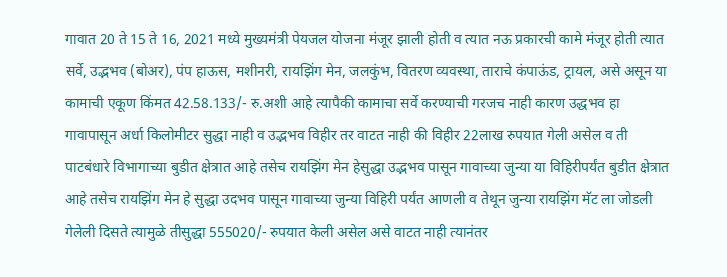गावात 20 ते 15 ते 16, 2021 मध्ये मुख्यमंत्री पेयजल योजना मंजूर झाली होती व त्यात नऊ प्रकारची कामे मंजूर होती त्यात सर्वे, उद्भभव (बोअर), पंप हाऊस, मशीनरी, रायझिंग मेन, जलकुंभ, वितरण व्यवस्था, ताराचे कंपाऊंड, ट्रायल, असे असून या कामाची एकूण किंमत 42.58.133/- रु.अशी आहे त्यापैकी कामाचा सर्वे करण्याची गरजच नाही कारण उद्धभव हा गावापासून अर्धा किलोमीटर सुद्धा नाही व उद्भभव विहीर तर वाटत नाही की विहीर 22लाख रुपयात गेली असेल व ती पाटबंधारे विभागाच्या बुडीत क्षेत्रात आहे तसेच रायझिंग मेन हेसुद्धा उद्भभव पासून गावाच्या जुन्या या विहिरीपर्यंत बुडीत क्षेत्रात आहे तसेच रायझिंग मेन हे सुद्धा उदभव पासून गावाच्या जुन्या विहिरी पर्यंत आणली व तेथून जुन्या रायझिंग मॅट ला जोडली गेलेली दिसते त्यामुळे तीसुद्धा 555020/- रुपयात केली असेल असे वाटत नाही त्यानंतर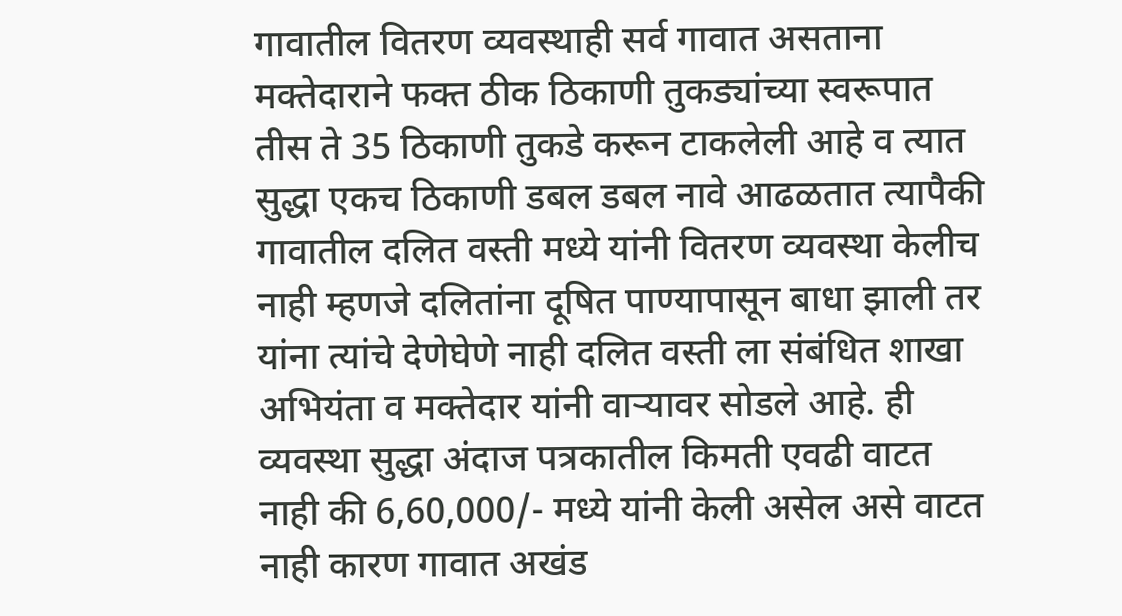गावातील वितरण व्यवस्थाही सर्व गावात असताना मक्तेदाराने फक्त ठीक ठिकाणी तुकड्यांच्या स्वरूपात तीस ते 35 ठिकाणी तुकडे करून टाकलेली आहे व त्यात सुद्धा एकच ठिकाणी डबल डबल नावे आढळतात त्यापैकी गावातील दलित वस्ती मध्ये यांनी वितरण व्यवस्था केलीच नाही म्हणजे दलितांना दूषित पाण्यापासून बाधा झाली तर यांना त्यांचे देणेघेणे नाही दलित वस्ती ला संबंधित शाखा अभियंता व मक्तेदार यांनी वाऱ्यावर सोडले आहे. ही व्यवस्था सुद्धा अंदाज पत्रकातील किमती एवढी वाटत नाही की 6,60,000/- मध्ये यांनी केली असेल असे वाटत नाही कारण गावात अखंड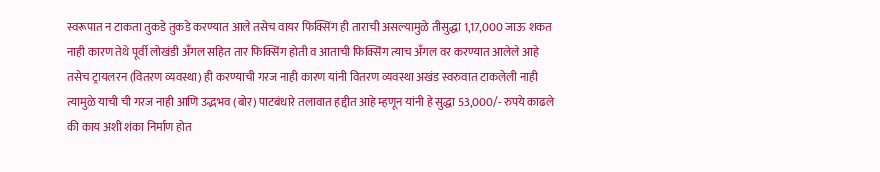स्वरूपात न टाकता तुकडे तुकडे करण्यात आले तसेच वायर फिक्सिंग ही ताराची असल्यामुळे तीसुद्धा 1,17,000 जाऊ शकत नाही कारण तेथे पूर्वी लोखंडी अँगल सहित तार फिक्सिंग होती व आताची फिक्सिंग त्याच अँगल वर करण्यात आलेले आहे तसेच ट्रायलरन (वितरण व्यवस्था) ही करण्याची गरज नाही कारण यांनी वितरण व्यवस्था अखंड स्वरुवात टाकलेली नाही त्यामुळे याची ची गरज नाही आणि उद्भभव (बोर) पाटबंधारे तलावात हद्दीत आहे म्हणून यांनी हे सुद्धा 53,000/- रुपये काढले की काय अशी शंका निर्माण होत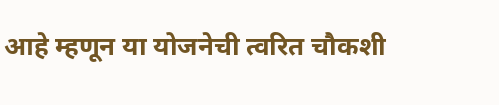आहे म्हणून या योजनेची त्वरित चौकशी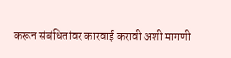करून संबंधितांवर कारवाई करावी अशी मागणी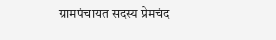ग्रामपंचायत सदस्य प्रेमचंद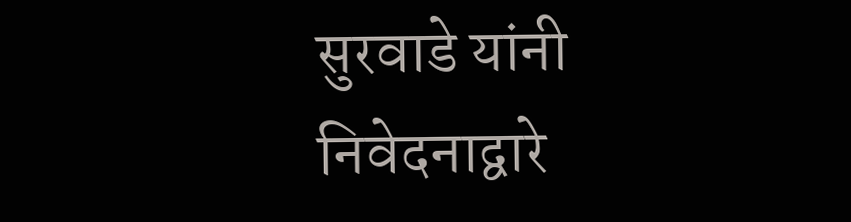सुरवाडे यांनी निवेदनाद्वारे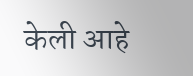केली आहे